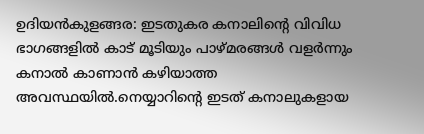ഉദിയൻകുളങ്ങര: ഇടതുകര കനാലിന്റെ വിവിധ ഭാഗങ്ങളിൽ കാട് മൂടിയും പാഴ്മരങ്ങൾ വളർന്നും കനാൽ കാണാൻ കഴിയാത്ത അവസ്ഥയിൽ.നെയ്യാറിന്റെ ഇടത് കനാലുകളായ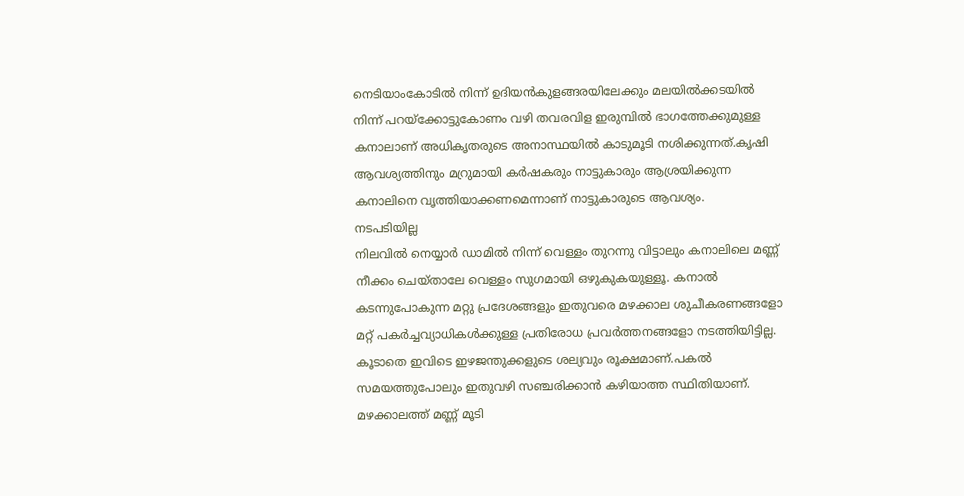നെടിയാംകോടിൽ നിന്ന് ഉദിയൻകുളങ്ങരയിലേക്കും മലയിൽക്കടയിൽ നിന്ന് പറയ്ക്കോട്ടുകോണം വഴി തവരവിള ഇരുമ്പിൽ ഭാഗത്തേക്കുമുള്ള കനാലാണ് അധികൃതരുടെ അനാസ്ഥയിൽ കാടുമൂടി നശിക്കുന്നത്.കൃഷി ആവശ്യത്തിനും മറ്രുമായി കർഷകരും നാട്ടുകാരും ആശ്രയിക്കുന്ന കനാലിനെ വൃത്തിയാക്കണമെന്നാണ് നാട്ടുകാരുടെ ആവശ്യം.
നടപടിയില്ല
നിലവിൽ നെയ്യാർ ഡാമിൽ നിന്ന് വെള്ളം തുറന്നു വിട്ടാലും കനാലിലെ മണ്ണ് നീക്കം ചെയ്താലേ വെള്ളം സുഗമായി ഒഴുകുകയുള്ളൂ. കനാൽ കടന്നുപോകുന്ന മറ്റു പ്രദേശങ്ങളും ഇതുവരെ മഴക്കാല ശുചീകരണങ്ങളോ മറ്റ് പകർച്ചവ്യാധികൾക്കുള്ള പ്രതിരോധ പ്രവർത്തനങ്ങളോ നടത്തിയിട്ടില്ല.
കൂടാതെ ഇവിടെ ഇഴജന്തുക്കളുടെ ശല്യവും രൂക്ഷമാണ്.പകൽ സമയത്തുപോലും ഇതുവഴി സഞ്ചരിക്കാൻ കഴിയാത്ത സ്ഥിതിയാണ്.
മഴക്കാലത്ത് മണ്ണ് മൂടി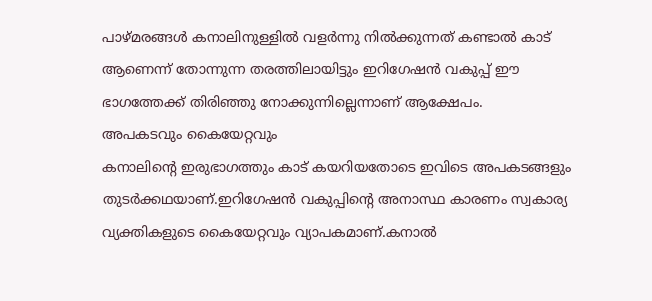പാഴ്മരങ്ങൾ കനാലിനുള്ളിൽ വളർന്നു നിൽക്കുന്നത് കണ്ടാൽ കാട് ആണെന്ന് തോന്നുന്ന തരത്തിലായിട്ടും ഇറിഗേഷൻ വകുപ്പ് ഈ ഭാഗത്തേക്ക് തിരിഞ്ഞു നോക്കുന്നില്ലെന്നാണ് ആക്ഷേപം.
അപകടവും കൈയേറ്റവും
കനാലിന്റെ ഇരുഭാഗത്തും കാട് കയറിയതോടെ ഇവിടെ അപകടങ്ങളും തുടർക്കഥയാണ്.ഇറിഗേഷൻ വകുപ്പിന്റെ അനാസ്ഥ കാരണം സ്വകാര്യ വ്യക്തികളുടെ കൈയേറ്റവും വ്യാപകമാണ്.കനാൽ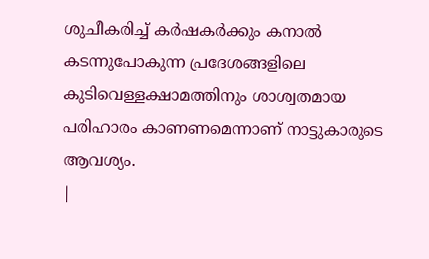ശുചീകരിച്ച് കർഷകർക്കും കനാൽ കടന്നുപോകുന്ന പ്രദേശങ്ങളിലെ കുടിവെള്ളക്ഷാമത്തിനും ശാശ്വതമായ പരിഹാരം കാണണമെന്നാണ് നാട്ടുകാരുടെ ആവശ്യം.
|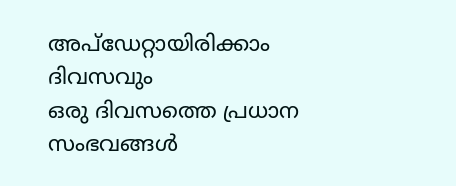അപ്ഡേറ്റായിരിക്കാം ദിവസവും
ഒരു ദിവസത്തെ പ്രധാന സംഭവങ്ങൾ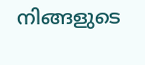നിങ്ങളുടെ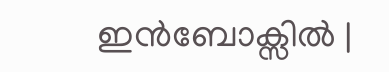ഇൻബോക്സിൽ |